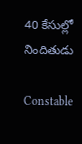40 కేసుల్లో నిందితుడు

Constable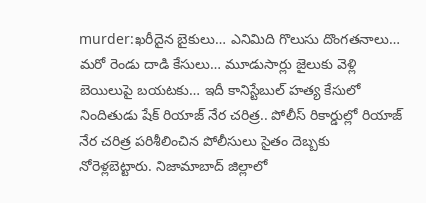murder:ఖరీదైన బైకులు… ఎనిమిది గొలుసు దొంగ‌త‌నాలు… మ‌రో రెండు దాడి కేసులు… మూడుసార్లు జైలుకు వెళ్లి బెయిలుపై బ‌య‌ట‌కు… ఇదీ కానిస్టేబుల్ హ‌త్య కేసులో నిందితుడు షేక్ రియాజ్ నేర చ‌రిత్ర‌.. పోలీస్‌ రికార్డుల్లో రియాజ్‌ నేర చరిత్ర పరిశీలించిన పోలీసులు సైతం దెబ్బకు నోరెళ్లబెట్టారు. నిజామాబాద్ జిల్లాలో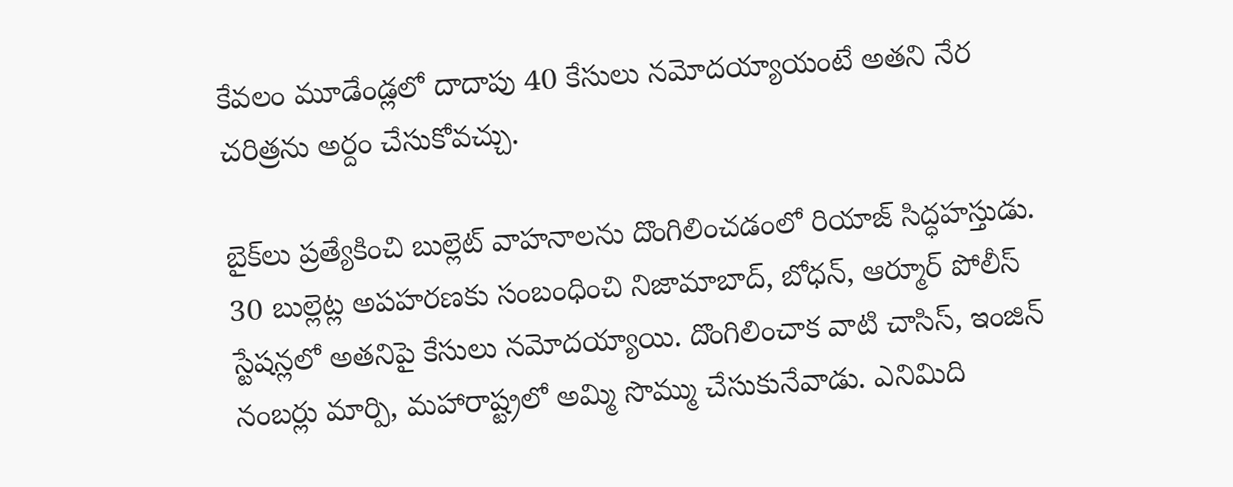కేవ‌లం మూడేండ్ల‌లో దాదాపు 40 కేసులు న‌మోద‌య్యాయంటే అత‌ని నేర చ‌రిత్ర‌ను అర్దం చేసుకోవ‌చ్చు.

బైక్‌లు ప్రత్యేకించి బుల్లెట్ వాహనాలను దొంగిలించడంలో రియాజ్ సిద్ధహస్తుడు. 30 బుల్లెట్ల అపహరణకు సంబంధించి నిజామాబాద్, బోధన్, ఆర్మూర్ పోలీస్ స్టేషన్లలో అతనిపై కేసులు నమోదయ్యాయి. దొంగిలించాక వాటి చాసిస్, ఇంజిన్ నంబర్లు మార్పి, మహారాష్ట్రలో అమ్మి సొమ్ము చేసుకునేవాడు. ఎనిమిది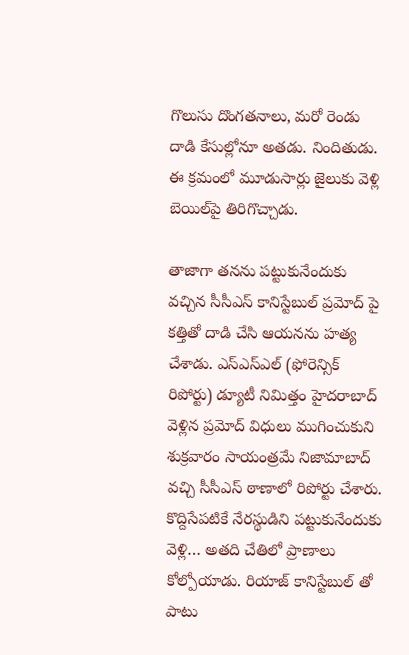గొలుసు దొంగతనాలు, మరో రెండు దాడి కేసుల్లోనూ అతడు. నిందితుడు. ఈ క్రమంలో మూడుసార్లు జైలుకు వెళ్లి బెయిల్‌పై తిరిగొచ్చాడు.

తాజాగా తనను పట్టుకునేందుకు వచ్చిన సీసీఎస్ కానిస్టేబుల్ ప్రమోద్ పై కత్తితో దాడి చేసి ఆయ‌న‌ను హ‌త్య చేశాడు. ఎస్ఎస్ఎల్ (ఫోరెన్సిక్ రిపోర్టు) డ్యూటీ నిమిత్తం హైదరాబాద్ వెళ్లిన ప్రమోద్ విధులు ముగించుకుని శుక్రవారం సాయంత్రమే నిజామాబాద్ వచ్చి సీసీఎస్ ఠాణాలో రిపోర్టు చేశారు. కొద్దిసేపటికే నేరస్థుడిని పట్టుకునేందుకు వెళ్లి… అతది చేతిలో ప్రాణాలు కోల్పోయాడు. రియాజ్‌ కానిస్టేబుల్ తో పాటు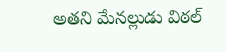అత‌ని మేనల్లుడు విఠల్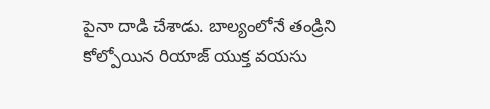పైనా దాడి చేశాడు. బాల్యంలోనే తండ్రిని కోల్పోయిన రియాజ్ యుక్త వయసు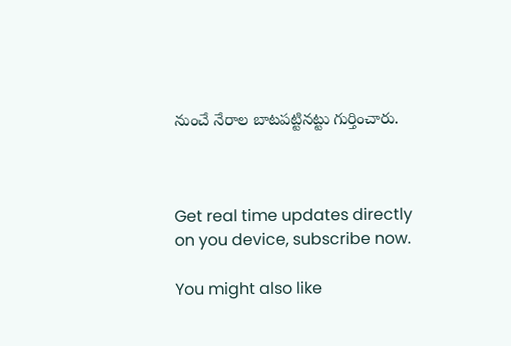నుంచే నేరాల బాటపట్టినట్టు గుర్తించారు.



Get real time updates directly on you device, subscribe now.

You might also like